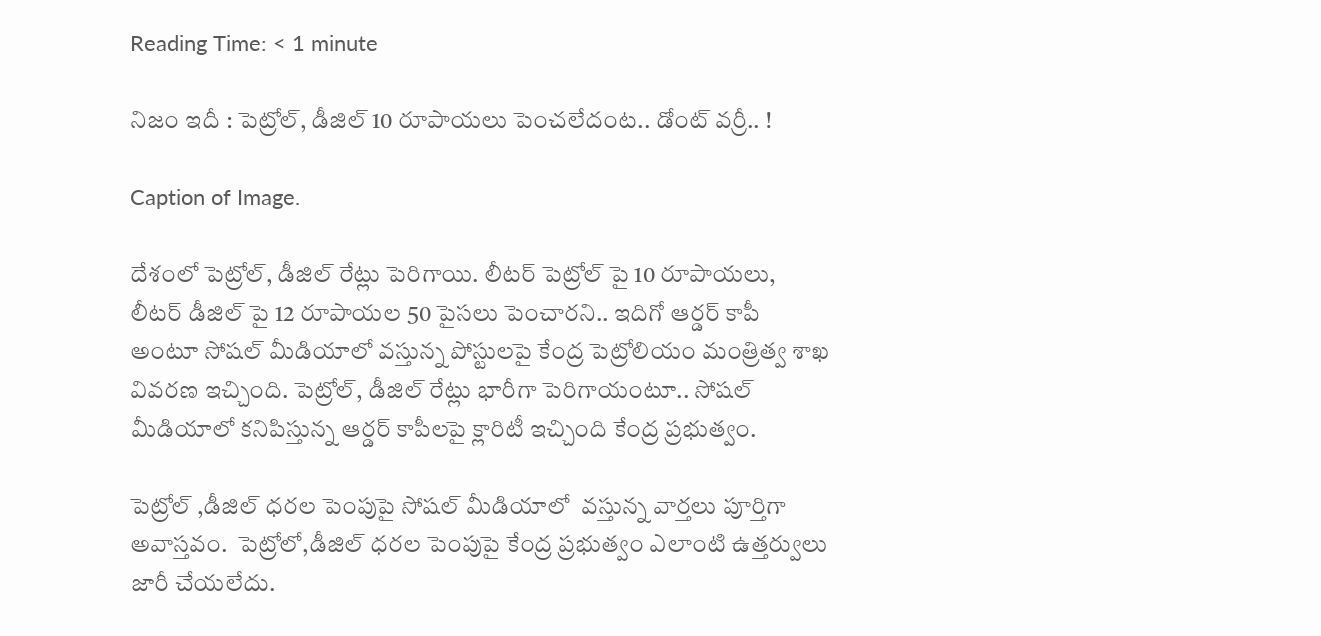Reading Time: < 1 minute

నిజం ఇదీ : పెట్రోల్, డీజిల్ 10 రూపాయలు పెంచలేదంట.. డోంట్ వర్రీ.. !

Caption of Image.

దేశంలో పెట్రోల్, డీజిల్ రేట్లు పెరిగాయి. లీటర్ పెట్రోల్ పై 10 రూపాయలు, లీటర్ డీజిల్ పై 12 రూపాయల 50 పైసలు పెంచారని.. ఇదిగో ఆర్డర్ కాపీ అంటూ సోషల్ మీడియాలో వస్తున్న పోస్టులపై కేంద్ర పెట్రోలియం మంత్రిత్వ శాఖ వివరణ ఇచ్చింది. పెట్రోల్, డీజిల్ రేట్లు భారీగా పెరిగాయంటూ.. సోషల్ మీడియాలో కనిపిస్తున్న ఆర్డర్ కాపీలపై క్లారిటీ ఇచ్చింది కేంద్ర ప్రభుత్వం.

పెట్రోల్ ,డీజిల్ ధరల పెంపుపై సోషల్ మీడియాలో  వస్తున్న వార్తలు పూర్తిగా అవాస్తవం.  పెట్రోలో,డీజిల్ ధరల పెంపుపై కేంద్ర ప్రభుత్వం ఎలాంటి ఉత్తర్వులు  జారీ చేయలేదు.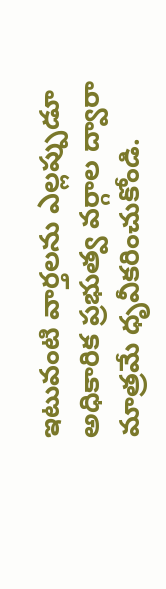ఇటువంటి వార్తలను ఎల్లప్పుడూ అధికారిక ప్రభుత్వ వర్గాల ద్వారా మాత్రమే ధృవీకరించుకోండి.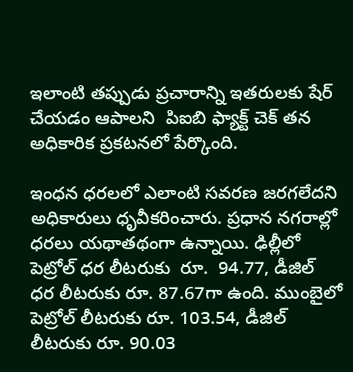ఇలాంటి తప్పుడు ప్రచారాన్ని ఇతరులకు షేర్ చేయడం ఆపాలని  పిఐబి ఫ్యాక్ట్ చెక్ తన అధికారిక ప్రకటనలో పేర్కొంది.

ఇంధన ధరలలో ఎలాంటి సవరణ జరగలేదని అధికారులు ధృవీకరించారు. ప్రధాన నగరాల్లో ధరలు యథాతథంగా ఉన్నాయి. ఢిల్లీలో పెట్రోల్ ధర లీటరుకు  రూ.  94.77, డీజిల్ ధర లీటరుకు రూ. 87.67గా ఉంది. ముంబైలో పెట్రోల్ లీటరుకు రూ. 103.54, డీజిల్ లీటరుకు రూ. 90.03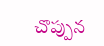చొప్పున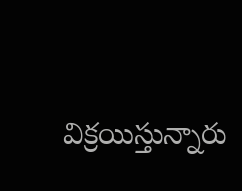విక్రయిస్తున్నారు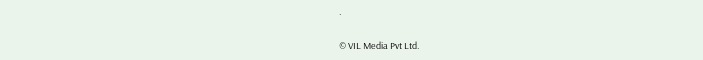.

© VIL Media Pvt Ltd.